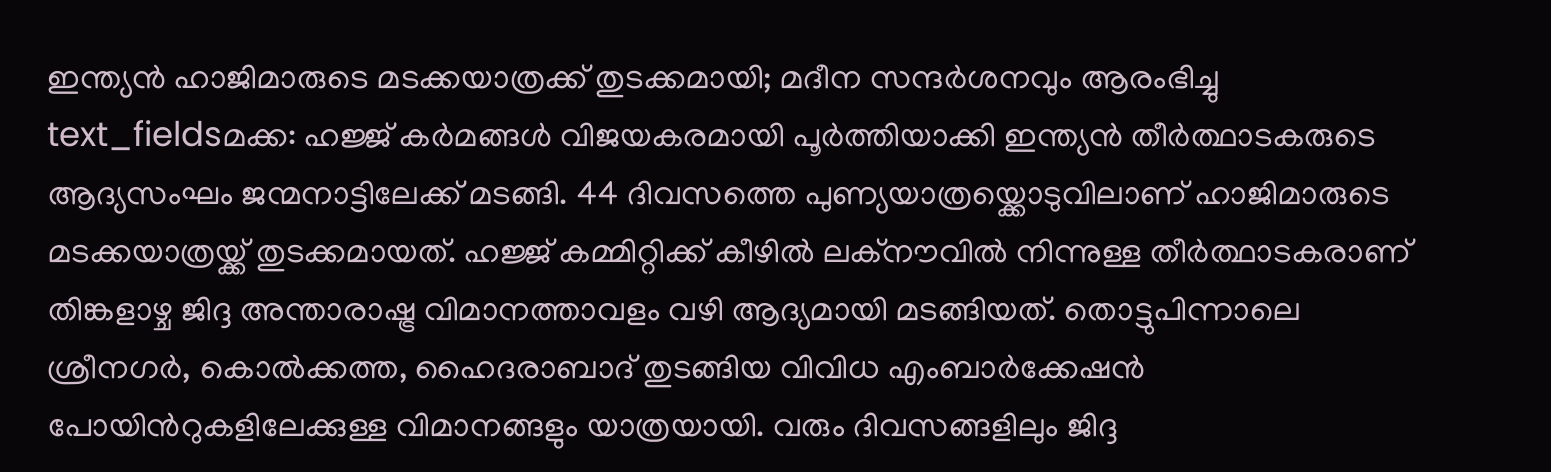ഇന്ത്യൻ ഹാജിമാരുടെ മടക്കയാത്രക്ക് തുടക്കമായി; മദീന സന്ദർശനവും ആരംഭിച്ചു
text_fieldsമക്ക: ഹജ്ജ് കർമങ്ങൾ വിജയകരമായി പൂർത്തിയാക്കി ഇന്ത്യൻ തീർത്ഥാടകരുടെ ആദ്യസംഘം ജന്മനാട്ടിലേക്ക് മടങ്ങി. 44 ദിവസത്തെ പുണ്യയാത്രയ്ക്കൊടുവിലാണ് ഹാജിമാരുടെ മടക്കയാത്രയ്ക്ക് തുടക്കമായത്. ഹജ്ജ് കമ്മിറ്റിക്ക് കീഴിൽ ലക്നൗവിൽ നിന്നുള്ള തീർത്ഥാടകരാണ് തിങ്കളാഴ്ച ജിദ്ദ അന്താരാഷ്ട്ര വിമാനത്താവളം വഴി ആദ്യമായി മടങ്ങിയത്. തൊട്ടുപിന്നാലെ ശ്രീനഗർ, കൊൽക്കത്ത, ഹൈദരാബാദ് തുടങ്ങിയ വിവിധ എംബാർക്കേഷൻ പോയിൻറുകളിലേക്കുള്ള വിമാനങ്ങളും യാത്രയായി. വരും ദിവസങ്ങളിലും ജിദ്ദ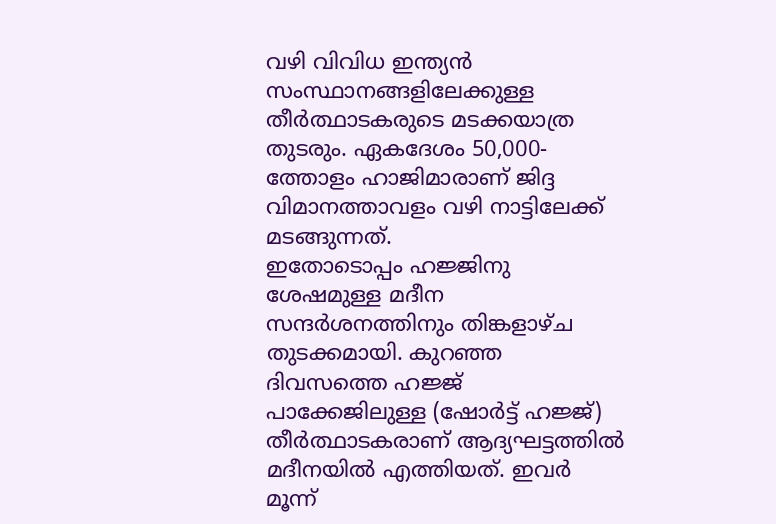വഴി വിവിധ ഇന്ത്യൻ സംസ്ഥാനങ്ങളിലേക്കുള്ള തീർത്ഥാടകരുടെ മടക്കയാത്ര തുടരും. ഏകദേശം 50,000-ത്തോളം ഹാജിമാരാണ് ജിദ്ദ വിമാനത്താവളം വഴി നാട്ടിലേക്ക് മടങ്ങുന്നത്.
ഇതോടൊപ്പം ഹജ്ജിനു ശേഷമുള്ള മദീന സന്ദർശനത്തിനും തിങ്കളാഴ്ച തുടക്കമായി. കുറഞ്ഞ ദിവസത്തെ ഹജ്ജ് പാക്കേജിലുള്ള (ഷോർട്ട് ഹജ്ജ്) തീർത്ഥാടകരാണ് ആദ്യഘട്ടത്തിൽ മദീനയിൽ എത്തിയത്. ഇവർ മൂന്ന്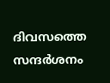ദിവസത്തെ സന്ദർശനം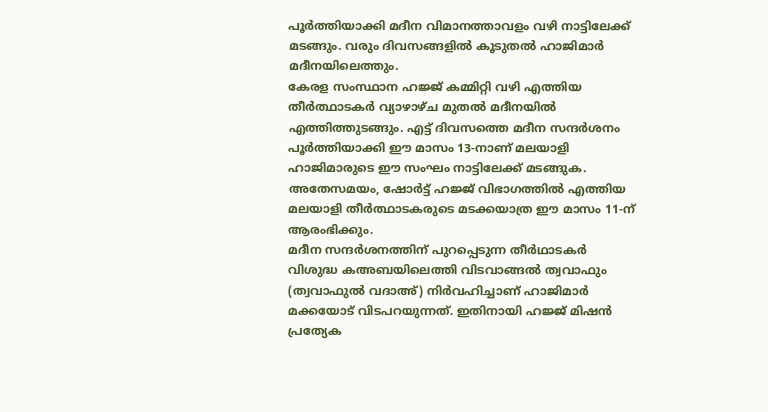പൂർത്തിയാക്കി മദീന വിമാനത്താവളം വഴി നാട്ടിലേക്ക് മടങ്ങും. വരും ദിവസങ്ങളിൽ കൂടുതൽ ഹാജിമാർ മദീനയിലെത്തും.
കേരള സംസ്ഥാന ഹജ്ജ് കമ്മിറ്റി വഴി എത്തിയ തീർത്ഥാടകർ വ്യാഴാഴ്ച മുതൽ മദീനയിൽ എത്തിത്തുടങ്ങും. എട്ട് ദിവസത്തെ മദീന സന്ദർശനം പൂർത്തിയാക്കി ഈ മാസം 13-നാണ് മലയാളി ഹാജിമാരുടെ ഈ സംഘം നാട്ടിലേക്ക് മടങ്ങുക. അതേസമയം, ഷോർട്ട് ഹജ്ജ് വിഭാഗത്തിൽ എത്തിയ മലയാളി തീർത്ഥാടകരുടെ മടക്കയാത്ര ഈ മാസം 11-ന് ആരംഭിക്കും.
മദീന സന്ദർശനത്തിന് പുറപ്പെടുന്ന തീർഥാടകർ
വിശുദ്ധ കഅബയിലെത്തി വിടവാങ്ങൽ ത്വവാഫും (ത്വവാഫുൽ വദാഅ്) നിർവഹിച്ചാണ് ഹാജിമാർ മക്കയോട് വിടപറയുന്നത്. ഇതിനായി ഹജ്ജ് മിഷൻ പ്രത്യേക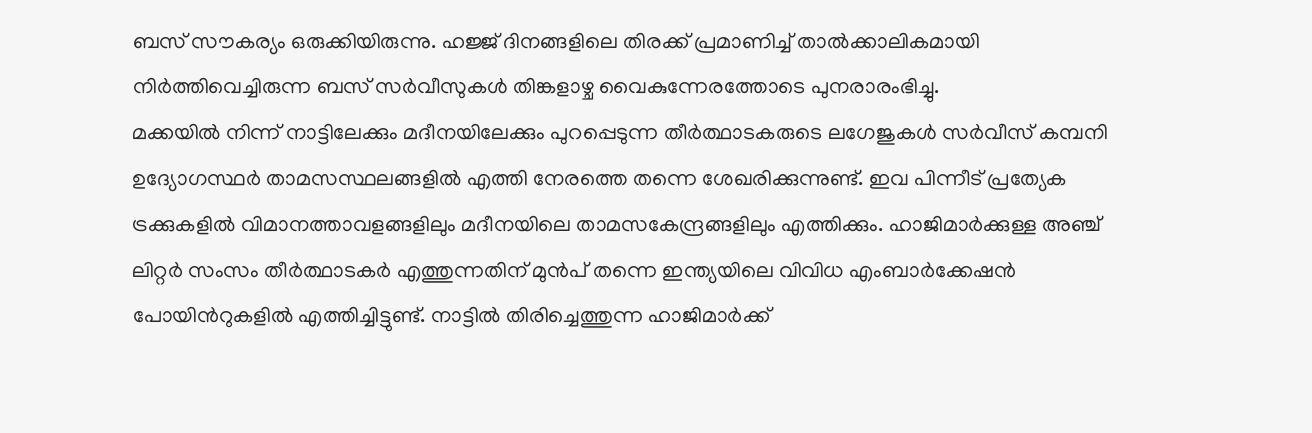ബസ് സൗകര്യം ഒരുക്കിയിരുന്നു. ഹജ്ജ് ദിനങ്ങളിലെ തിരക്ക് പ്രമാണിച്ച് താൽക്കാലികമായി നിർത്തിവെച്ചിരുന്ന ബസ് സർവീസുകൾ തിങ്കളാഴ്ച വൈകുന്നേരത്തോടെ പുനരാരംഭിച്ചു.
മക്കയിൽ നിന്ന് നാട്ടിലേക്കും മദീനയിലേക്കും പുറപ്പെടുന്ന തീർത്ഥാടകരുടെ ലഗേജുകൾ സർവീസ് കമ്പനി ഉദ്യോഗസ്ഥർ താമസസ്ഥലങ്ങളിൽ എത്തി നേരത്തെ തന്നെ ശേഖരിക്കുന്നുണ്ട്. ഇവ പിന്നീട് പ്രത്യേക ട്രക്കുകളിൽ വിമാനത്താവളങ്ങളിലും മദീനയിലെ താമസകേന്ദ്രങ്ങളിലും എത്തിക്കും. ഹാജിമാർക്കുള്ള അഞ്ച് ലിറ്റർ സംസം തീർത്ഥാടകർ എത്തുന്നതിന് മുൻപ് തന്നെ ഇന്ത്യയിലെ വിവിധ എംബാർക്കേഷൻ പോയിൻറുകളിൽ എത്തിച്ചിട്ടുണ്ട്. നാട്ടിൽ തിരിച്ചെത്തുന്ന ഹാജിമാർക്ക്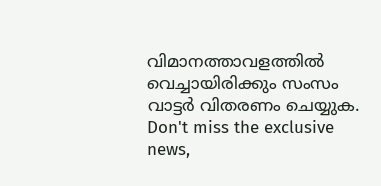വിമാനത്താവളത്തിൽ വെച്ചായിരിക്കും സംസം വാട്ടർ വിതരണം ചെയ്യുക.
Don't miss the exclusive news,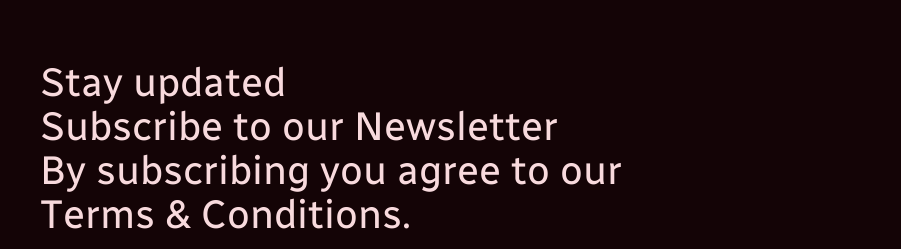Stay updated
Subscribe to our Newsletter
By subscribing you agree to our Terms & Conditions.